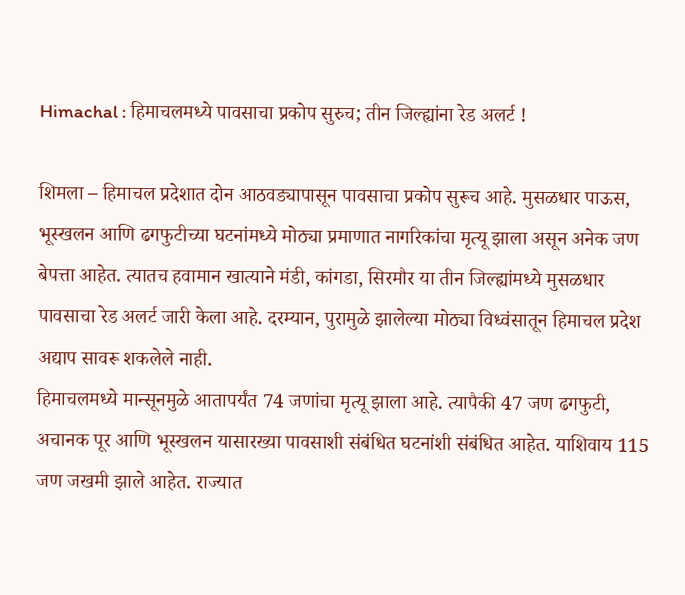Himachal : हिमाचलमध्ये पावसाचा प्रकोप सुरुच; तीन जिल्ह्यांना रेड अलर्ट !

शिमला – हिमाचल प्रदेशात दोन आठवड्यापासून पावसाचा प्रकोप सुरूच आहे. मुसळधार पाऊस, भूस्खलन आणि ढगफुटीच्या घटनांमध्ये मोठ्या प्रमाणात नागरिकांचा मृत्यू झाला असून अनेक जण बेपत्ता आहेत. त्यातच हवामान खात्याने मंडी, कांगडा, सिरमौर या तीन जिल्ह्यांमध्ये मुसळधार पावसाचा रेड अलर्ट जारी केला आहे. दरम्यान, पुरामुळे झालेल्या मोठ्या विध्वंसातून हिमाचल प्रदेश अद्याप सावरू शकलेले नाही.
हिमाचलमध्ये मान्सूनमुळे आतापर्यंत 74 जणांचा मृत्यू झाला आहे. त्यापैकी 47 जण ढगफुटी, अचानक पूर आणि भूस्खलन यासारख्या पावसाशी संबंधित घटनांशी संबंधित आहेत. याशिवाय 115 जण जखमी झाले आहेत. राज्यात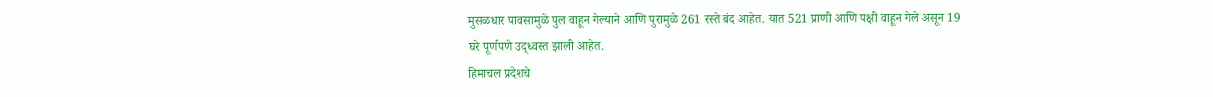मुसळधार पावसामुळे पुल वाहून गेल्याने आणि पुरामुळे 261 रस्ते बंद आहेत. यात 521 प्राणी आणि पक्षी वाहून गेले असून 19 घरे पूर्णपणे उद्ध्वस्त झाली आहेत.
हिमाचल प्रदेशचे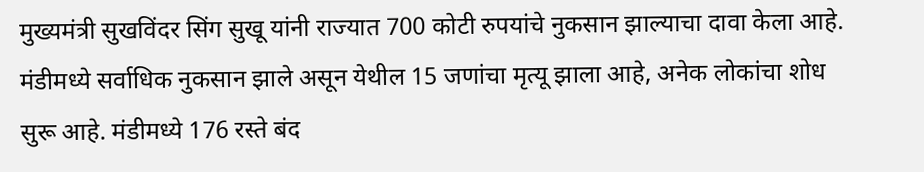मुख्यमंत्री सुखविंदर सिंग सुखू यांनी राज्यात 700 कोटी रुपयांचे नुकसान झाल्याचा दावा केला आहे. मंडीमध्ये सर्वाधिक नुकसान झाले असून येथील 15 जणांचा मृत्यू झाला आहे, अनेक लोकांचा शोध सुरू आहे. मंडीमध्ये 176 रस्ते बंद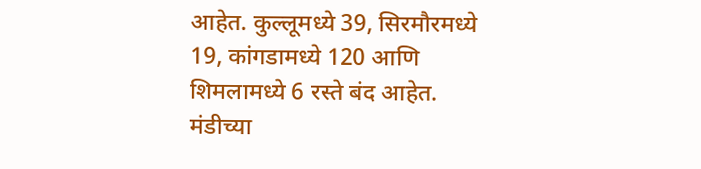आहेत. कुल्लूमध्ये 39, सिरमौरमध्ये 19, कांगडामध्ये 120 आणि शिमलामध्ये 6 रस्ते बंद आहेत.
मंडीच्या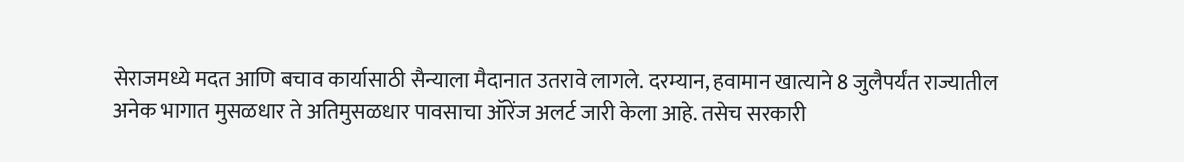सेराजमध्ये मदत आणि बचाव कार्यासाठी सैन्याला मैदानात उतरावे लागले. दरम्यान, हवामान खात्याने 8 जुलैपर्यंत राज्यातील अनेक भागात मुसळधार ते अतिमुसळधार पावसाचा ऑरेंज अलर्ट जारी केला आहे. तसेच सरकारी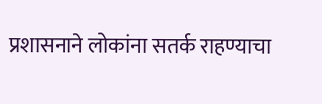प्रशासनाने लोकांना सतर्क राहण्याचा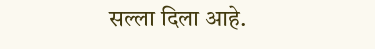सल्ला दिला आहे.